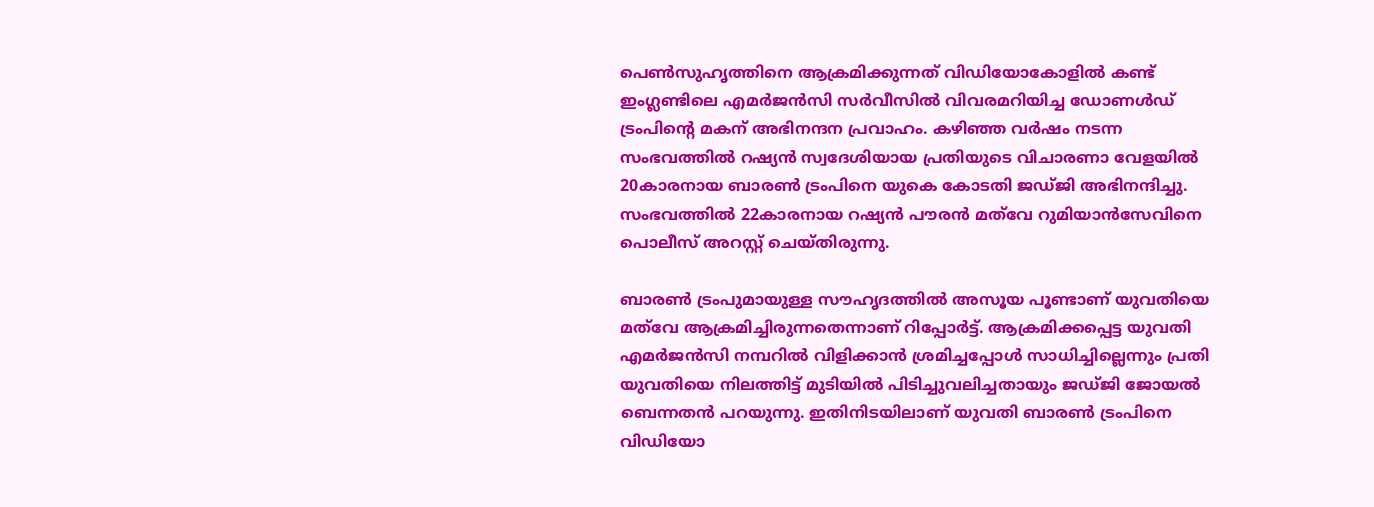പെണ്‍സുഹൃത്തിനെ ആക്രമിക്കുന്നത് വിഡിയോകോളില്‍ കണ്ട് ഇംഗ്ലണ്ടിലെ എമര്‍ജന്‍സി സര്‍വീസില്‍ വിവരമറിയിച്ച ഡോണള്‍ഡ് ട്രംപിന്‍റെ മകന് അഭിനന്ദന പ്രവാഹം. കഴിഞ്ഞ വര്‍ഷം നടന്ന സംഭവത്തില്‍ റഷ്യന്‍ സ്വദേശിയായ പ്രതിയുടെ വിചാരണാ വേളയില്‍ 20കാരനായ ബാരണ്‍ ട്രംപിനെ യുകെ കോടതി ജഡ്ജി അഭിനന്ദിച്ചു. സംഭവത്തില്‍ 22കാരനായ റഷ്യന്‍ പൗരന്‍ മത്‌വേ റുമിയാന്‍സേവിനെ പൊലീസ് അറസ്റ്റ് ചെയ്തിരുന്നു.

ബാരണ്‍ ട്രംപുമായുള്ള സൗഹൃദത്തില്‍ അസൂയ പൂണ്ടാണ് യുവതിയെ മത്‌വേ ആക്രമിച്ചിരുന്നതെന്നാണ് റിപ്പോര്‍ട്ട്. ആക്രമിക്കപ്പെട്ട യുവതി എമര്‍ജന്‍സി നമ്പറില്‍ വിളിക്കാന്‍ ശ്രമിച്ചപ്പോള്‍ സാധിച്ചില്ലെന്നും പ്രതി യുവതിയെ നിലത്തിട്ട് മുടിയില്‍ പിടിച്ചുവലിച്ചതായും ജഡ്ജി ജോയല്‍ ബെന്നതന്‍ പറയുന്നു. ഇതിനിടയിലാണ് യുവതി ബാരണ്‍ ട്രംപിനെ വിഡിയോ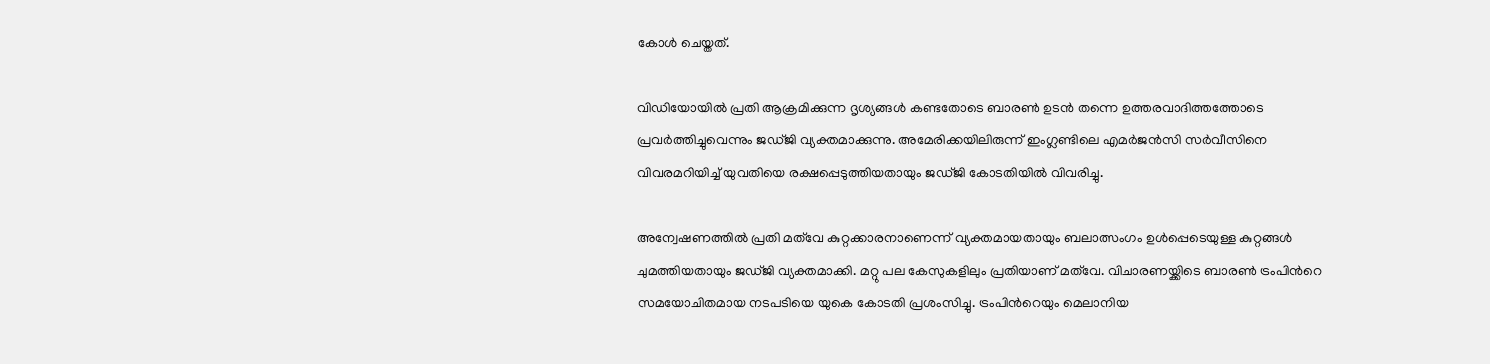കോള്‍ ചെയ്തത്.

വിഡിയോയില്‍ പ്രതി ആക്രമിക്കുന്ന ദൃശ്യങ്ങള്‍ കണ്ടതോടെ ബാരണ്‍ ഉടന്‍ തന്നെ ഉത്തരവാദിത്തത്തോടെ പ്രവര്‍ത്തിച്ചുവെന്നും ജഡ്ജി വ്യക്തമാക്കുന്നു. അമേരിക്കയിലിരുന്ന് ഇംഗ്ലണ്ടിലെ എമര്‍ജന്‍സി സര്‍വീസിനെ വിവരമറിയിച്ച് യുവതിയെ രക്ഷപ്പെടുത്തിയതായും ജഡ്ജി കോടതിയില്‍ വിവരിച്ചു.

അന്വേഷണത്തില്‍ പ്രതി മത്‌വേ കുറ്റക്കാരനാണെന്ന് വ്യക്തമായതായും ബലാത്സംഗം ഉള്‍പ്പെടെയുള്ള കുറ്റങ്ങള്‍ ചുമത്തിയതായും ജഡ്ജി വ്യക്തമാക്കി. മറ്റു പല കേസുകളിലും പ്രതിയാണ് മത്‌വേ. വിചാരണയ്ക്കിടെ ബാരണ്‍ ട്രംപിന്‍റെ സമയോചിതമായ നടപടിയെ യുകെ കോടതി പ്രശംസിച്ചു. ട്രംപിന്‍റെയും മെലാനിയ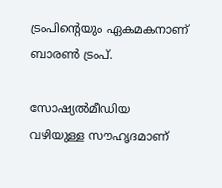ട്രംപിന്‍റെയും ഏകമകനാണ് ബാരണ്‍ ട്രംപ്.

സോഷ്യല്‍മീഡിയ വഴിയുള്ള സൗഹൃദമാണ്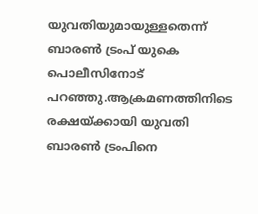യുവതിയുമായുള്ളതെന്ന് ബാരണ്‍ ട്രംപ് യുകെ പൊലീസിനോട് പറഞ്ഞു.ആക്രമണത്തിനിടെ രക്ഷയ്ക്കായി യുവതി ബാരണ്‍ ട്രംപിനെ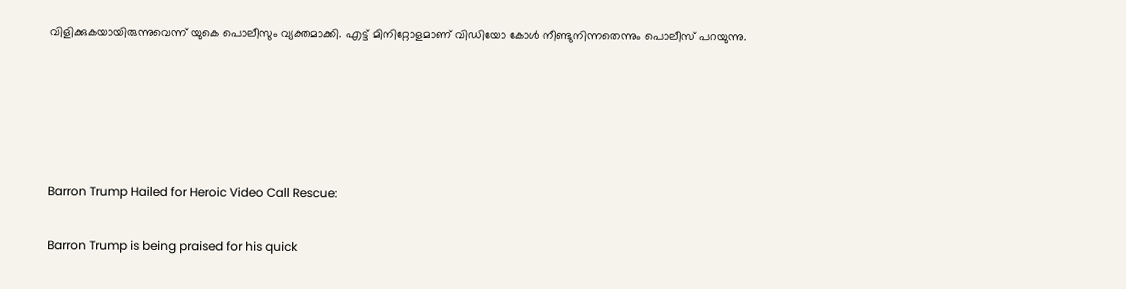വിളിക്കുകയായിരുന്നുവെന്ന് യുകെ പൊലീസും വ്യക്തമാക്കി. എട്ട് മിനിറ്റോളമാണ് വിഡിയോ കോള്‍ നീണ്ടുനിന്നതെന്നും പൊലീസ് പറയുന്നു.





Barron Trump Hailed for Heroic Video Call Rescue:

Barron Trump is being praised for his quick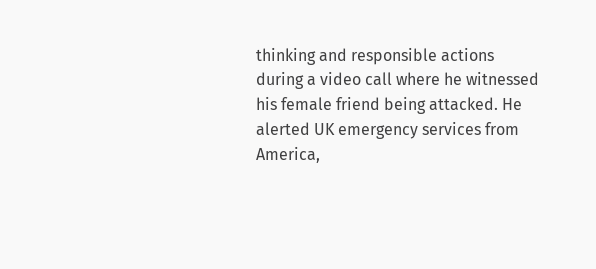thinking and responsible actions during a video call where he witnessed his female friend being attacked. He alerted UK emergency services from America,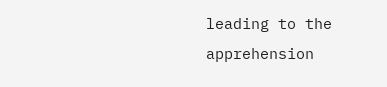leading to the apprehension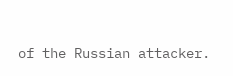of the Russian attacker.